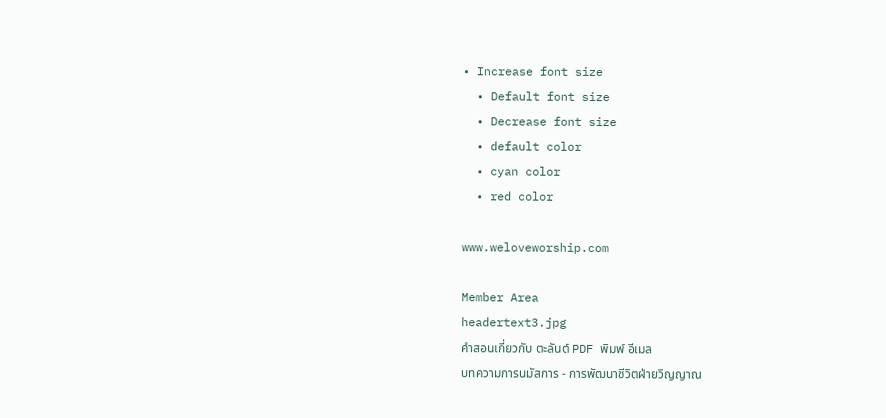• Increase font size
  • Default font size
  • Decrease font size
  • default color
  • cyan color
  • red color

www.weloveworship.com

Member Area
headertext3.jpg
คำสอนเกี่ยวกับ ตะลันต์ PDF พิมพ์ อีเมล
บทความการนมัสการ - การพัฒนาชีวิตฝ่ายวิญญาณ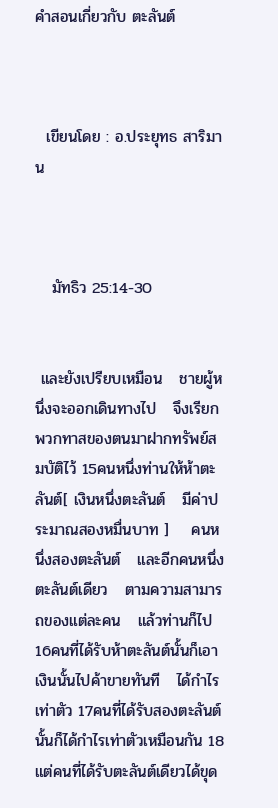คำสอนเกี่ยวกับ ตะลันต์



  เขียนโดย : อ.ประยุทธ สาริมาน



   มัทธิว 25:14-30


 และยังเปรียบเหมือน   ชายผู้หนึ่งจะออกเดินทางไป   จึงเรียกพวกทาสของตนมาฝากทรัพย์สมบัติไว้ 15คนหนึ่งท่านให้ห้าตะลันต์[ เงินหนึ่งตะลันต์   มีค่าประมาณสองหมื่นบาท ]    คนหนึ่งสองตะลันต์   และอีกคนหนึ่งตะลันต์เดียว   ตามความสามารถของแต่ละคน   แล้วท่านก็ไป 16คนที่ได้รับห้าตะลันต์นั้นก็เอาเงินนั้นไปค้าขายทันที   ได้กำไรเท่าตัว 17คนที่ได้รับสองตะลันต์นั้นก็ได้กำไรเท่าตัวเหมือนกัน 18แต่คนที่ได้รับตะลันต์เดียวได้ขุด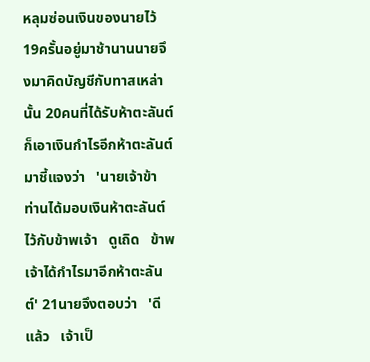หลุมซ่อนเงินของนายไว้ 19ครั้นอยู่มาช้านานนายจึงมาคิดบัญชีกับทาสเหล่านั้น 20คนที่ได้รับห้าตะลันต์ก็เอาเงินกำไรอีกห้าตะลันต์มาชี้แจงว่า   'นายเจ้าข้า   ท่านได้มอบเงินห้าตะลันต์ไว้กับข้าพเจ้า   ดูเถิด   ข้าพเจ้าได้กำไรมาอีกห้าตะลันต์' 21นายจึงตอบว่า   'ดีแล้ว   เจ้าเป็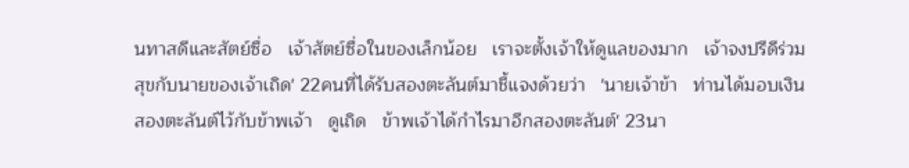นทาสดีและสัตย์ซื่อ   เจ้าสัตย์ซื่อในของเล็กน้อย   เราจะตั้งเจ้าให้ดูแลของมาก   เจ้าจงปรีดีร่วมสุขกับนายของเจ้าเถิด' 22คนที่ได้รับสองตะลันต์มาชี้แจงด้วยว่า   'นายเจ้าข้า   ท่านได้มอบเงินสองตะลันต์ไว้กับข้าพเจ้า   ดูเถิด   ข้าพเจ้าได้กำไรมาอีกสองตะลันต์' 23นา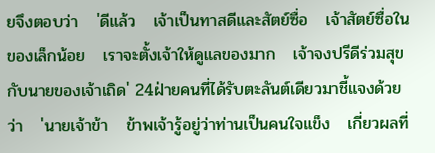ยจึงตอบว่า   'ดีแล้ว   เจ้าเป็นทาสดีและสัตย์ซื่อ   เจ้าสัตย์ซื่อในของเล็กน้อย   เราจะตั้งเจ้าให้ดูแลของมาก   เจ้าจงปรีดีร่วมสุขกับนายของเจ้าเถิด' 24ฝ่ายคนที่ได้รับตะลันต์เดียวมาชี้แจงด้วยว่า   'นายเจ้าข้า   ข้าพเจ้ารู้อยู่ว่าท่านเป็นคนใจแข็ง   เกี่ยวผลที่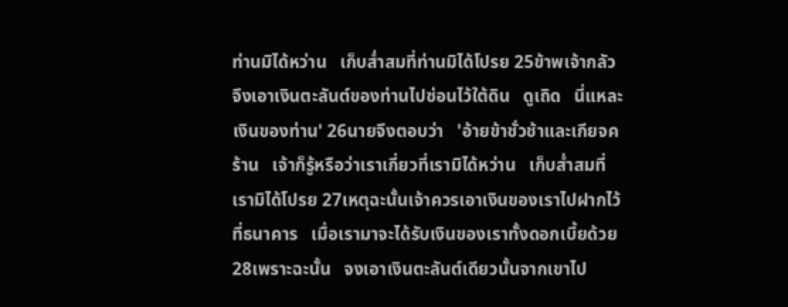ท่านมิได้หว่าน   เก็บส่ำสมที่ท่านมิได้โปรย 25ข้าพเจ้ากลัวจึงเอาเงินตะลันต์ของท่านไปซ่อนไว้ใต้ดิน   ดูเถิด   นี่แหละเงินของท่าน' 26นายจึงตอบว่า   'อ้ายข้าชั่วช้าและเกียจคร้าน   เจ้าก็รู้หรือว่าเราเกี่ยวที่เรามิได้หว่าน   เก็บส่ำสมที่เรามิได้โปรย 27เหตุฉะนั้นเจ้าควรเอาเงินของเราไปฝากไว้ที่ธนาคาร   เมื่อเรามาจะได้รับเงินของเราทั้งดอกเบี้ยด้วย 28เพราะฉะนั้น   จงเอาเงินตะลันต์เดียวนั้นจากเขาไป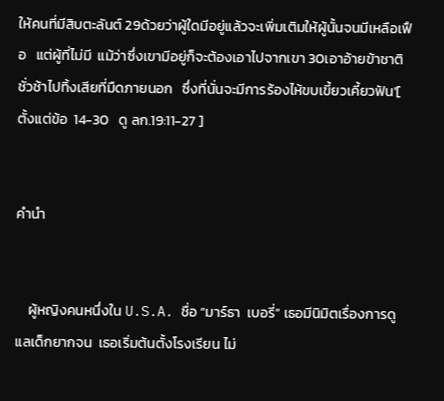ให้คนที่มีสิบตะลันต์ 29ด้วยว่าผู้ใดมีอยู่แล้วจะเพิ่มเติมให้ผู้นั้นจนมีเหลือเฟือ   แต่ผู้ที่ไม่มี  แม้ว่าซึ่งเขามีอยู่ก็จะต้องเอาไปจากเขา 30เอาอ้ายข้าชาติชั่วช้าไปทิ้งเสียที่มืดภายนอก   ซึ่งที่นั่นจะมีการร้องไห้ขบเขี้ยวเคี้ยวฟัน'[ ตั้งแต่ข้อ  14-30   ดู ลก.19:11-27 ]


คำนำ


    ผู้หญิงคนหนึ่งใน U.S.A. ชื่อ “มาร์ธา  เบอรี่” เธอมีนิมิตเรื่องการดูแลเด็กยากจน  เธอเริ่มต้นตั้งโรงเรียน ไม่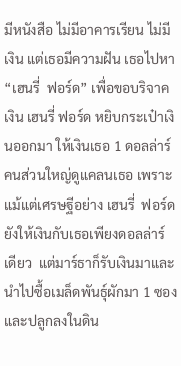มีหนังสือ ไม่มีอาคารเรียน ไม่มีเงิน แต่เธอมีความฝัน เธอไปหา “เฮนรี่  ฟอร์ด” เพื่อขอบริจาคเงิน เฮนรี่ ฟอร์ด หยิบกระเป๋าเงินออกมา ให้เงินเธอ 1 ดอลล่าร์  คนส่วนใหญ่ดูแคลนเธอ เพราะแม้แต่เศรษฐีอย่าง เฮนรี่  ฟอร์ด ยังให้เงินกับเธอเพียงดอลล่าร์เดียว  แต่มาร์ธาก็รับเงินมาและนำไปซื้อเมล็ดพันธุ์ผักมา 1 ซอง และปลูกลงในดิน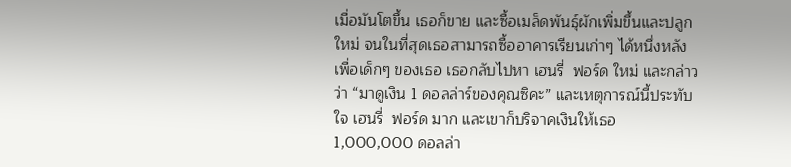เมื่อมันโตขึ้น เธอก็ขาย และซื้อเมล็ดพันธุ์ผักเพิ่มขึ้นและปลูกใหม่ จนในที่สุดเธอสามารถซื้ออาคารเรียนเก่าๆ ได้หนึ่งหลังเพื่อเด็กๆ ของเธอ เธอกลับไปหา เฮนรี่  ฟอร์ด ใหม่ และกล่าวว่า “มาดูเงิน 1 ดอลล่าร์ของคุณซิคะ” และเหตุการณ์นี้ประทับใจ เฮนรี่  ฟอร์ด มาก และเขาก็บริจาคเงินให้เธอ 1,000,000 ดอลล่า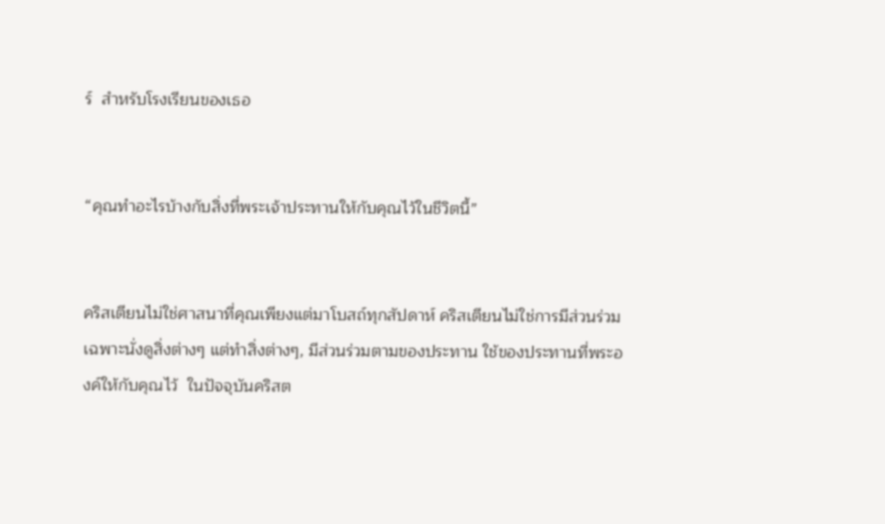ร์  สำหรับโรงเรียนของเธอ


“คุณทำอะไรบ้างกับสิ่งที่พระเจ้าประทานให้กับคุณไว้ในชีวิตนี้”


คริสเตียนไม่ใช่ศาสนาที่คุณเพียงแต่มาโบสถ์ทุกสัปดาห์ คริสเตียนไม่ใช่การมีส่วนร่วมเฉพาะนั่งดูสิ่งต่างๆ แต่ทำสิ่งต่างๆ, มีส่วนร่วมตามของประทาน ใช้ของประทานที่พระองค์ให้กับคุณไว้  ในปัจจุบันคริสต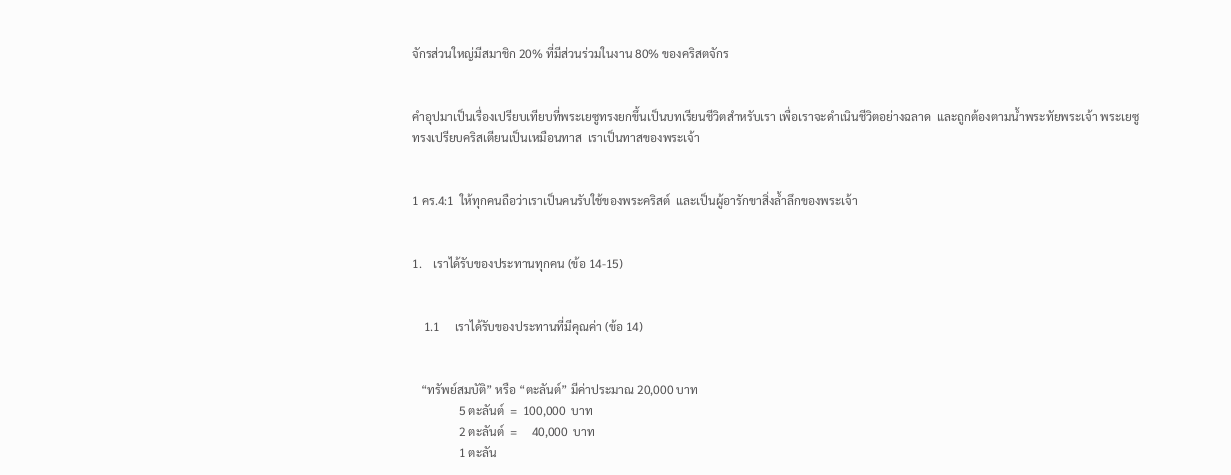จักรส่วนใหญ่มีสมาชิก 20% ที่มีส่วนร่วมในงาน 80% ของคริสตจักร


คำอุปมาเป็นเรื่องเปรียบเทียบที่พระเยซูทรงยกขึ้นเป็นบทเรียนชีวิตสำหรับเรา เพื่อเราจะดำเนินชีวิตอย่างฉลาด  และถูกต้องตามน้ำพระทัยพระเจ้า พระเยซูทรงเปรียบคริสเตียนเป็นเหมือนทาส  เราเป็นทาสของพระเจ้า


1 คร.4:1  ให้ทุกคนถือว่าเราเป็นคนรับใช้ของพระคริสต์  และเป็นผู้อารักขาสิ่งล้ำลึกของพระเจ้า


1.    เราได้รับของประทานทุกคน (ข้อ 14-15)


    1.1     เราได้รับของประทานที่มีคุณค่า (ข้อ 14)


   “ทรัพย์สมบัติ” หรือ “ตะลันต์” มีค่าประมาณ 20,000 บาท
                5 ตะลันต์  =  100,000  บาท
                2 ตะลันต์  =     40,000  บาท
                1 ตะลัน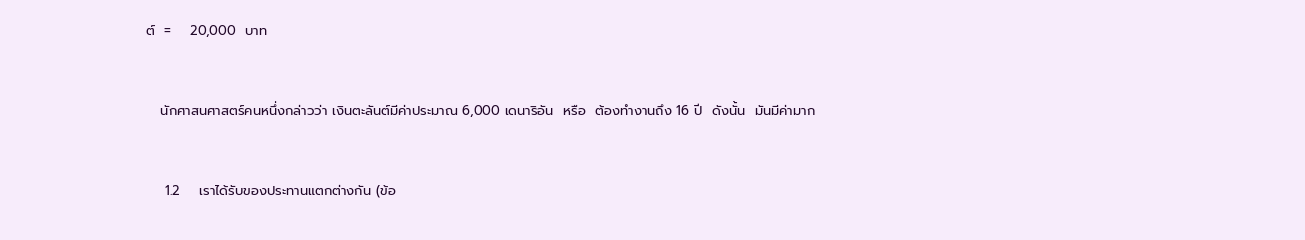ต์  =    20,000  บาท


   นักศาสนศาสตร์คนหนึ่งกล่าวว่า เงินตะลันต์มีค่าประมาณ 6,000 เดนาริอัน  หรือ  ต้องทำงานถึง 16 ปี  ดังนั้น  มันมีค่ามาก


    1.2    เราได้รับของประทานแตกต่างกัน (ข้อ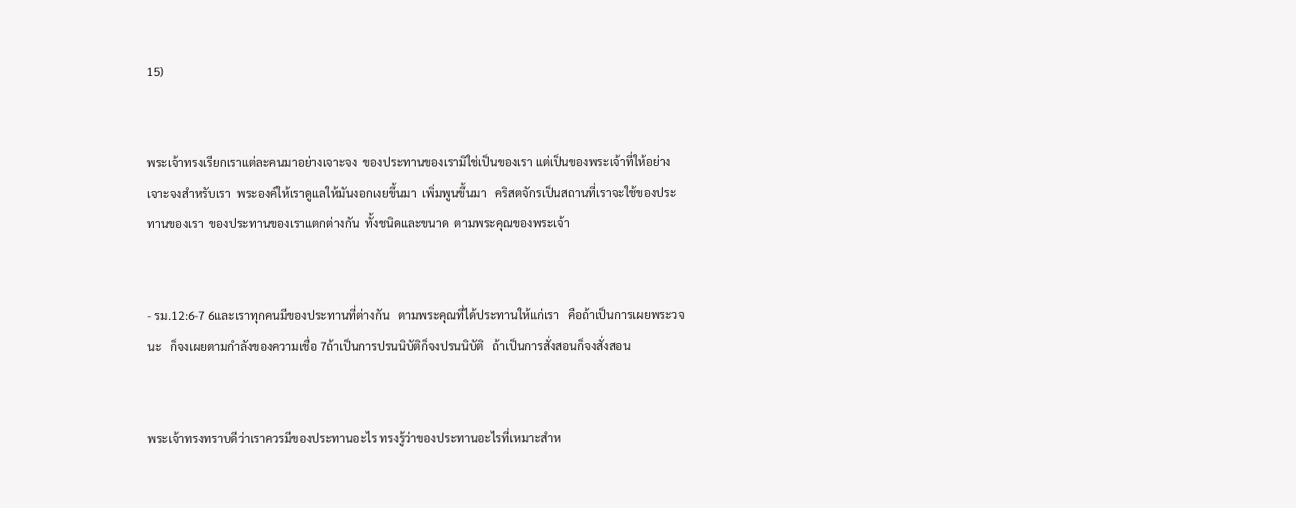15)


พระเจ้าทรงเรียกเราแต่ละคนมาอย่างเจาะจง  ของประทานของเรามิใช่เป็นของเรา แต่เป็นของพระเจ้าที่ให้อย่างเจาะจงสำหรับเรา  พระองค์ให้เราดูแลให้มันงอกเงยขึ้นมา  เพิ่มพูนขึ้นมา   คริสตจักรเป็นสถานที่เราจะใช้ของประทานของเรา  ของประทานของเราแตกต่างกัน  ทั้งชนิดและขนาด  ตามพระคุณของพระเจ้า


- รม.12:6-7 6และเราทุกคนมีของประทานที่ต่างกัน   ตามพระคุณที่ได้ประทานให้แก่เรา   คือถ้าเป็นการเผยพระวจนะ   ก็จงเผยตามกำลังของความเชื่อ 7ถ้าเป็นการปรนนิบัติก็จงปรนนิบัติ   ถ้าเป็นการสั่งสอนก็จงสั่งสอน


พระเจ้าทรงทราบดีว่าเราควรมีของประทานอะไร ทรงรู้ว่าของประทานอะไรที่เหมาะสำห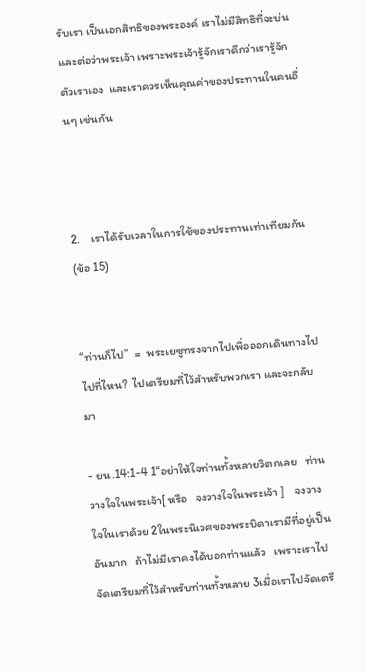รับเรา เป็นเอกสิทธิของพระองค์ เราไม่มีสิทธิที่จะบ่นและต่อว่าพระเจ้า เพราะพระเจ้ารู้จักเราดีกว่าเรารู้จักตัวเราเอง  และเราควรเห็นคุณค่าของประทานในคนอื่นๆ เช่นกัน



2.    เราได้รับเวลาในการใช้ของประทานเท่าเทียมกัน (ข้อ 15)


“ท่านก็ไป”  =  พระเยซูทรงจากไปเพื่อออกเดินทางไป  ไปที่ไหน?  ไปเตรียมที่ไว้สำหรับพวกเรา และจะกลับมา

- ยน.14:1-4 1“อย่าให้ใจท่านทั้งหลายวิตกเลย   ท่านวางใจในพระเจ้า[ หรือ   จงวางใจในพระเจ้า ]    จงวางใจในเราด้วย 2ในพระนิเวศของพระบิดาเรามีที่อยู่เป็นอันมาก   ถ้าไม่มีเราคงได้บอกท่านแล้ว   เพราะเราไปจัดเตรียมที่ไว้สำหรับท่านทั้งหลาย 3เมื่อเราไปจัดเตรี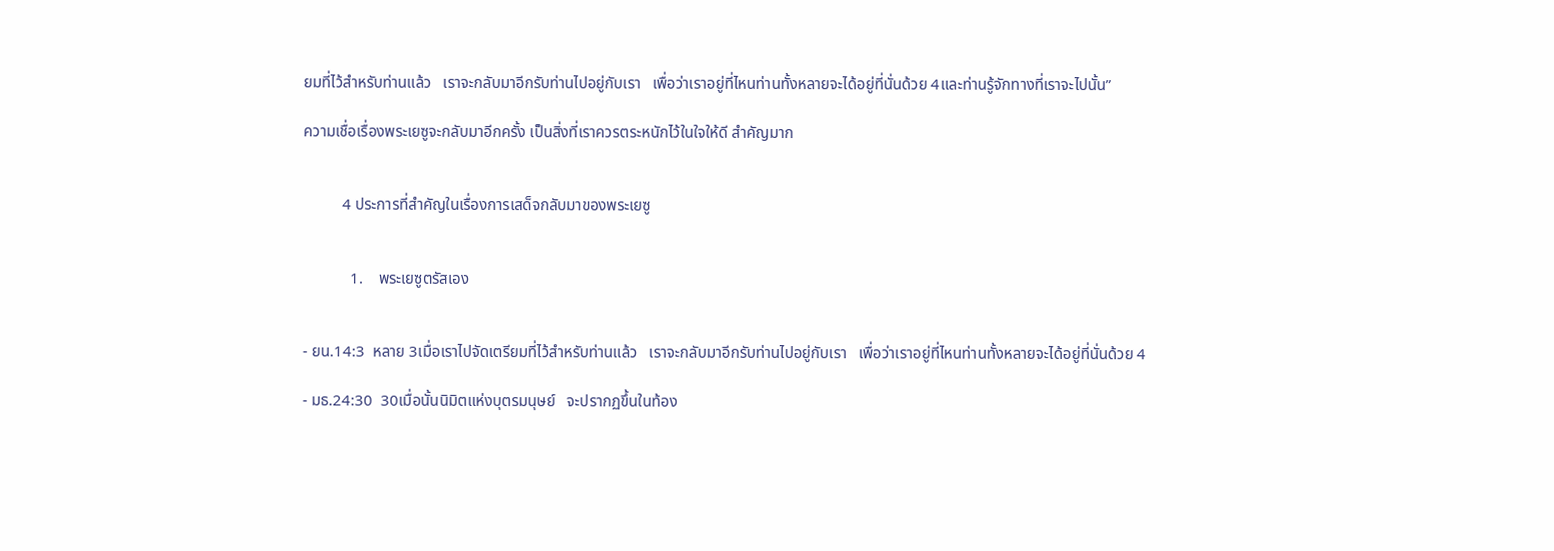ยมที่ไว้สำหรับท่านแล้ว   เราจะกลับมาอีกรับท่านไปอยู่กับเรา   เพื่อว่าเราอยู่ที่ไหนท่านทั้งหลายจะได้อยู่ที่นั่นด้วย 4และท่านรู้จักทางที่เราจะไปนั้น”

ความเชื่อเรื่องพระเยซูจะกลับมาอีกครั้ง เป็นสิ่งที่เราควรตระหนักไว้ในใจให้ดี สำคัญมาก


          4 ประการที่สำคัญในเรื่องการเสด็จกลับมาของพระเยซู


            1.    พระเยซูตรัสเอง


- ยน.14:3  หลาย 3เมื่อเราไปจัดเตรียมที่ไว้สำหรับท่านแล้ว   เราจะกลับมาอีกรับท่านไปอยู่กับเรา   เพื่อว่าเราอยู่ที่ไหนท่านทั้งหลายจะได้อยู่ที่นั่นด้วย 4

- มธ.24:30  30เมื่อนั้นนิมิตแห่งบุตรมนุษย์   จะปรากฏขึ้นในท้อง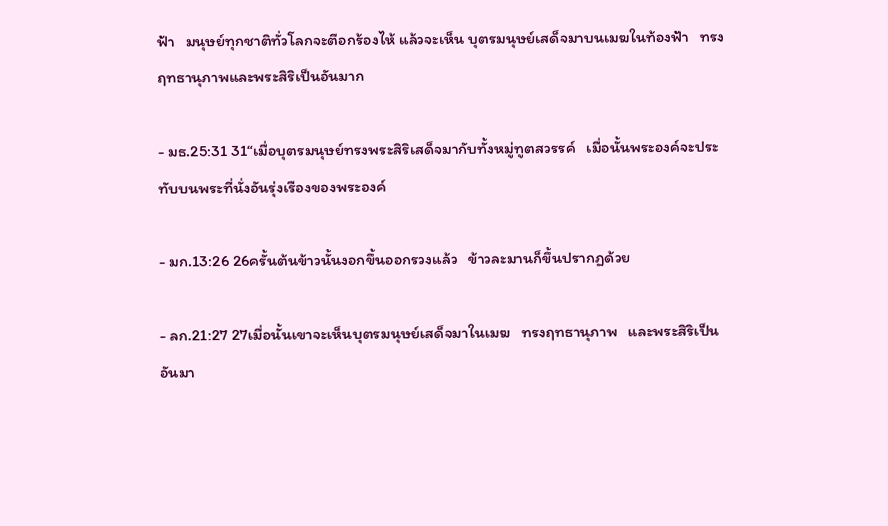ฟ้า   มนุษย์ทุกชาติทั่วโลกจะตีอกร้องไห้ แล้วจะเห็น บุตรมนุษย์เสด็จมาบนเมฆในท้องฟ้า   ทรงฤทธานุภาพและพระสิริเป็นอันมาก

- มธ.25:31 31“เมื่อบุตรมนุษย์ทรงพระสิริเสด็จมากับทั้งหมู่ทูตสวรรค์   เมื่อนั้นพระองค์จะประทับบนพระที่นั่งอันรุ่งเรืองของพระองค์

- มก.13:26 26ครั้นต้นข้าวนั้นงอกขึ้นออกรวงแล้ว   ข้าวละมานก็ขึ้นปรากฏด้วย

- ลก.21:27 27เมื่อนั้นเขาจะเห็นบุตรมนุษย์เสด็จมาในเมฆ   ทรงฤทธานุภาพ   และพระสิริเป็นอันมา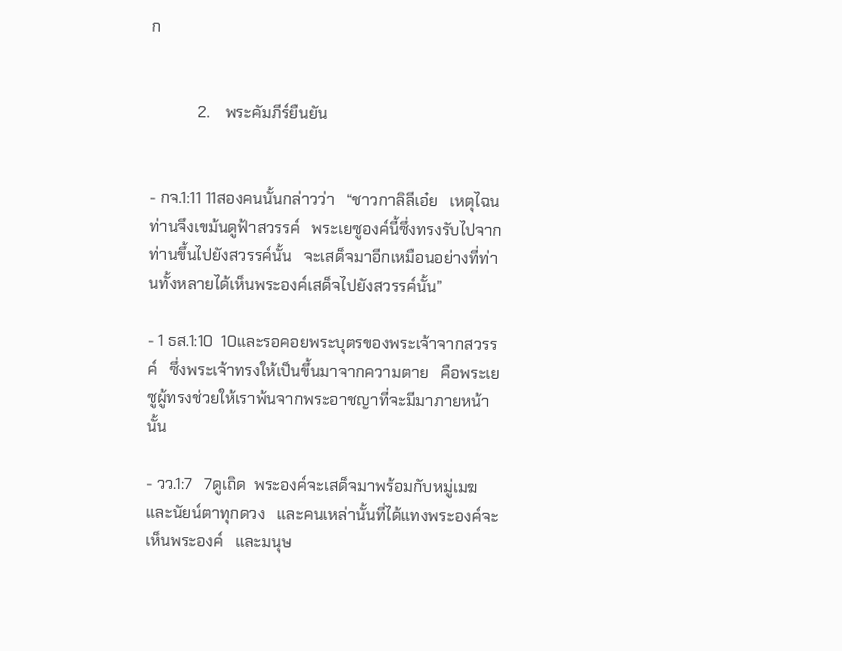ก


            2.    พระคัมภีร์ยืนยัน


- กจ.1:11 11สองคนนั้นกล่าวว่า   “ชาวกาลิลีเอ๋ย   เหตุไฉนท่านจึงเขม้นดูฟ้าสวรรค์   พระเยซูองค์นี้ซึ่งทรงรับไปจากท่านขึ้นไปยังสวรรค์นั้น   จะเสด็จมาอีกเหมือนอย่างที่ท่านทั้งหลายได้เห็นพระองค์เสด็จไปยังสวรรค์นั้น”

- 1 ธส.1:10  10และรอคอยพระบุตรของพระเจ้าจากสวรรค์   ซึ่งพระเจ้าทรงให้เป็นขึ้นมาจากความตาย   คือพระเยซูผู้ทรงช่วยให้เราพ้นจากพระอาชญาที่จะมีมาภายหน้านั้น

- วว.1:7   7ดูเถิด  พระองค์จะเสด็จมาพร้อมกับหมู่เมฆ   และนัยน์ตาทุกดวง   และคนเหล่านั้นที่ได้แทงพระองค์จะเห็นพระองค์   และมนุษ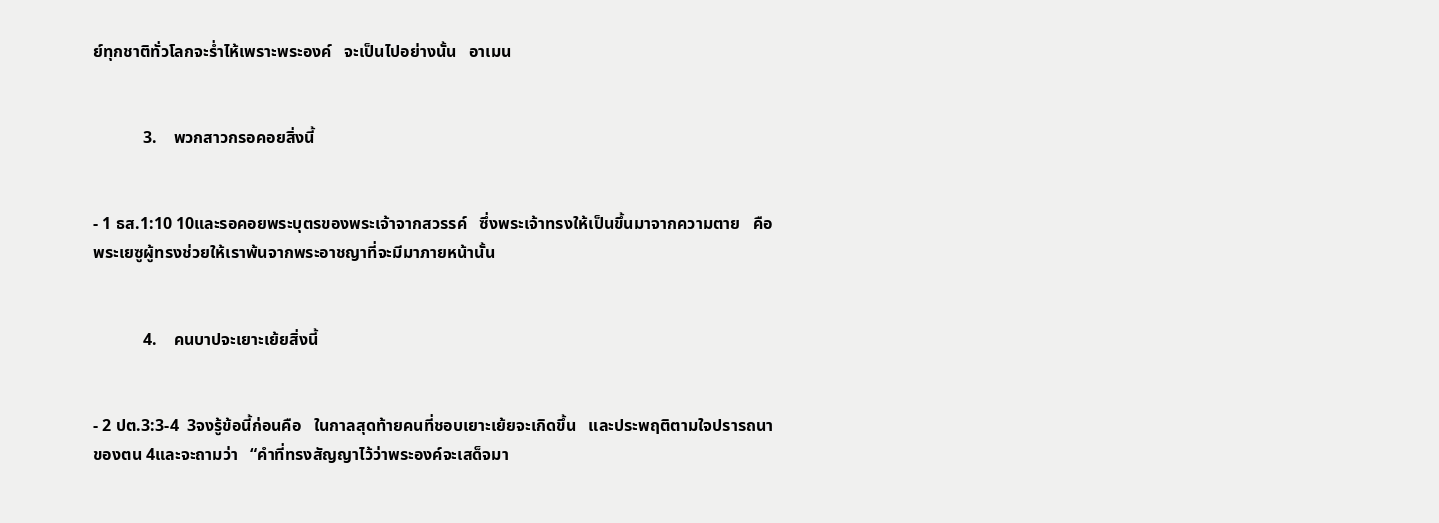ย์ทุกชาติทั่วโลกจะร่ำไห้เพราะพระองค์   จะเป็นไปอย่างนั้น   อาเมน


            3.    พวกสาวกรอคอยสิ่งนี้


- 1 ธส.1:10 10และรอคอยพระบุตรของพระเจ้าจากสวรรค์   ซึ่งพระเจ้าทรงให้เป็นขึ้นมาจากความตาย   คือพระเยซูผู้ทรงช่วยให้เราพ้นจากพระอาชญาที่จะมีมาภายหน้านั้น


            4.    คนบาปจะเยาะเย้ยสิ่งนี้


- 2 ปต.3:3-4  3จงรู้ข้อนี้ก่อนคือ   ในกาลสุดท้ายคนที่ชอบเยาะเย้ยจะเกิดขึ้น   และประพฤติตามใจปรารถนาของตน 4และจะถามว่า   “คำที่ทรงสัญญาไว้ว่าพระองค์จะเสด็จมา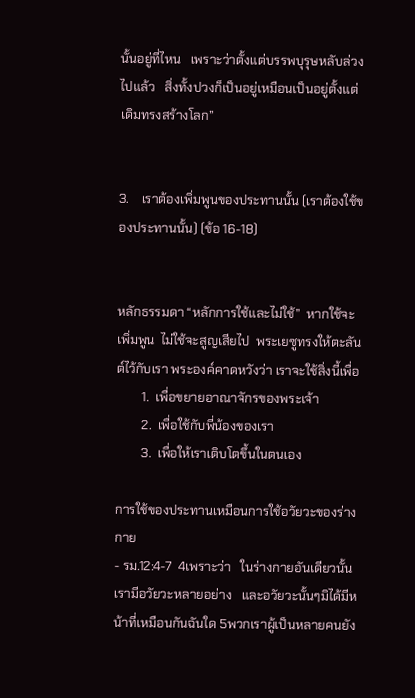นั้นอยู่ที่ไหน   เพราะว่าตั้งแต่บรรพบุรุษหลับล่วงไปแล้ว   สิ่งทั้งปวงก็เป็นอยู่เหมือนเป็นอยู่ตั้งแต่เดิมทรงสร้างโลก”


3.    เราต้องเพิ่มพูนของประทานนั้น (เราต้องใช้ของประทานนั้น) (ข้อ 16-18)


หลักธรรมดา “หลักการใช้และไม่ใช้”  หากใช้จะเพิ่มพูน  ไม่ใช้จะสูญเสียไป  พระเยซูทรงให้ตะลันต์ไว้กับเรา พระองค์คาดหวังว่า เราจะใช้สิ่งนี้เพื่อ
        1.  เพื่อขยายอาณาจักรของพระเจ้า
        2.  เพื่อใช้กับพี่น้องของเรา
        3.  เพื่อให้เราเติบโตขึ้นในตนเอง

การใช้ของประทานเหมือนการใช้อวัยวะของร่างกาย
- รม.12:4-7  4เพราะว่า   ในร่างกายอันเดียวนั้น   เรามีอวัยวะหลายอย่าง   และอวัยวะนั้นๆมิได้มีหน้าที่เหมือนกันฉันใด 5พวกเราผู้เป็นหลายคนยัง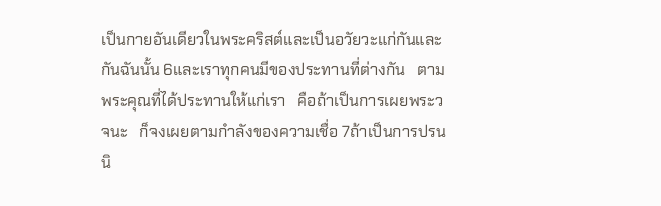เป็นกายอันเดียวในพระคริสต์และเป็นอวัยวะแก่กันและกันฉันนั้น 6และเราทุกคนมีของประทานที่ต่างกัน   ตามพระคุณที่ได้ประทานให้แก่เรา   คือถ้าเป็นการเผยพระวจนะ   ก็จงเผยตามกำลังของความเชื่อ 7ถ้าเป็นการปรนนิ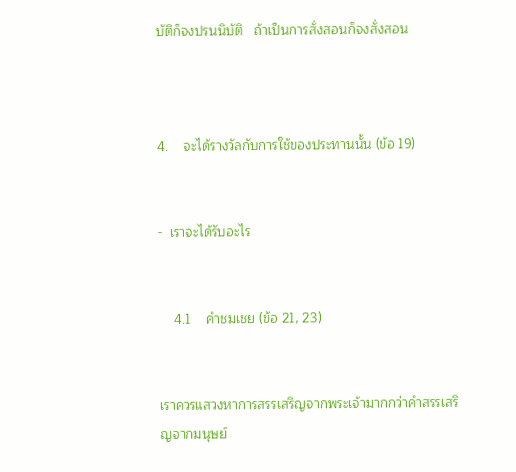บัติก็จงปรนนิบัติ   ถ้าเป็นการสั่งสอนก็จงสั่งสอน



4.    จะได้รางวัลกับการใช้ของประทานนั้น (ข้อ 19)


-  เราจะได้รับอะไร


    4.1    คำชมเชย (ข้อ 21, 23)


เราควรแสวงหาการสรรเสริญจากพระเจ้ามากกว่าคำสรรเสริญจากมนุษย์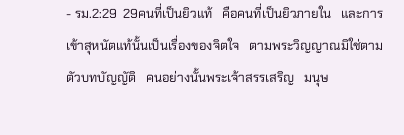- รม.2:29  29คนที่เป็นยิวแท้   คือคนที่เป็นยิวภายใน   และการเข้าสุหนัตแท้นั้นเป็นเรื่องของจิตใจ   ตามพระวิญญาณมิใช่ตามตัวบทบัญญัติ   คนอย่างนั้นพระเจ้าสรรเสริญ   มนุษ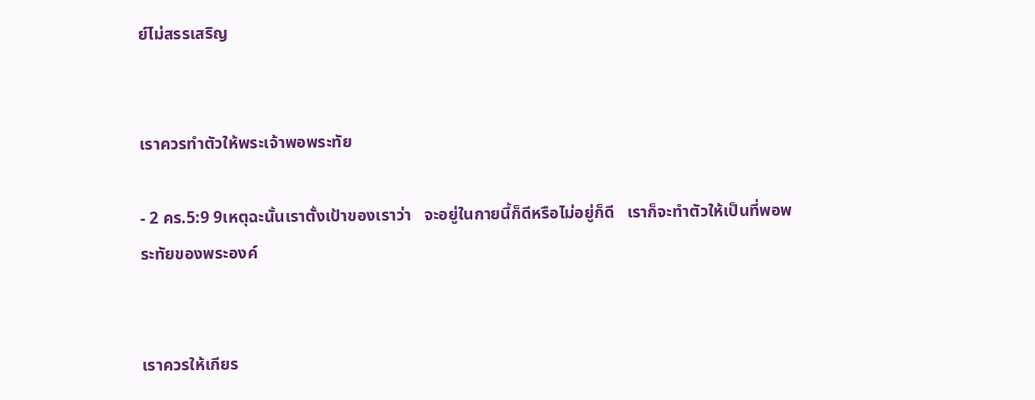ย์ไม่สรรเสริญ


เราควรทำตัวให้พระเจ้าพอพระทัย

- 2 คร.5:9 9เหตุฉะนั้นเราตั้งเป้าของเราว่า   จะอยู่ในกายนี้ก็ดีหรือไม่อยู่ก็ดี   เราก็จะทำตัวให้เป็นที่พอพระทัยของพระองค์


เราควรให้เกียร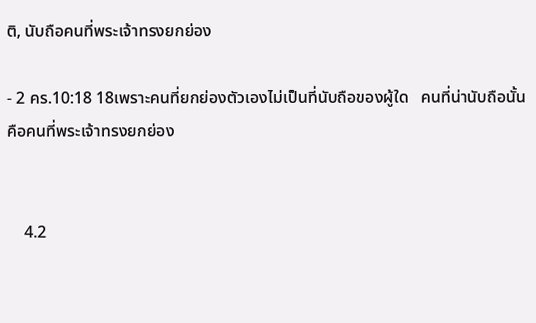ติ, นับถือคนที่พระเจ้าทรงยกย่อง

- 2 คร.10:18 18เพราะคนที่ยกย่องตัวเองไม่เป็นที่นับถือของผู้ใด   คนที่น่านับถือนั้นคือคนที่พระเจ้าทรงยกย่อง


    4.2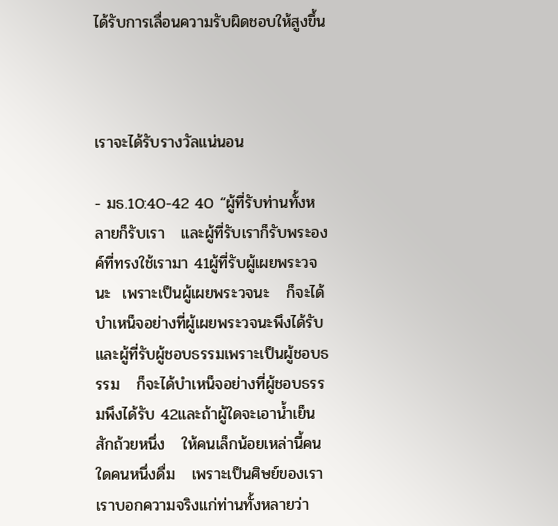ได้รับการเลื่อนความรับผิดชอบให้สูงขึ้น



เราจะได้รับรางวัลแน่นอน

- มธ.10:40-42 40 “ผู้ที่รับท่านทั้งหลายก็รับเรา   และผู้ที่รับเราก็รับพระองค์ที่ทรงใช้เรามา 41ผู้ที่รับผู้เผยพระวจนะ  เพราะเป็นผู้เผยพระวจนะ   ก็จะได้บำเหน็จอย่างที่ผู้เผยพระวจนะพึงได้รับ   และผู้ที่รับผู้ชอบธรรมเพราะเป็นผู้ชอบธรรม   ก็จะได้บำเหน็จอย่างที่ผู้ชอบธรรมพึงได้รับ 42และถ้าผู้ใดจะเอาน้ำเย็นสักถ้วยหนึ่ง   ให้คนเล็กน้อยเหล่านี้คนใดคนหนึ่งดื่ม   เพราะเป็นศิษย์ของเรา   เราบอกความจริงแก่ท่านทั้งหลายว่า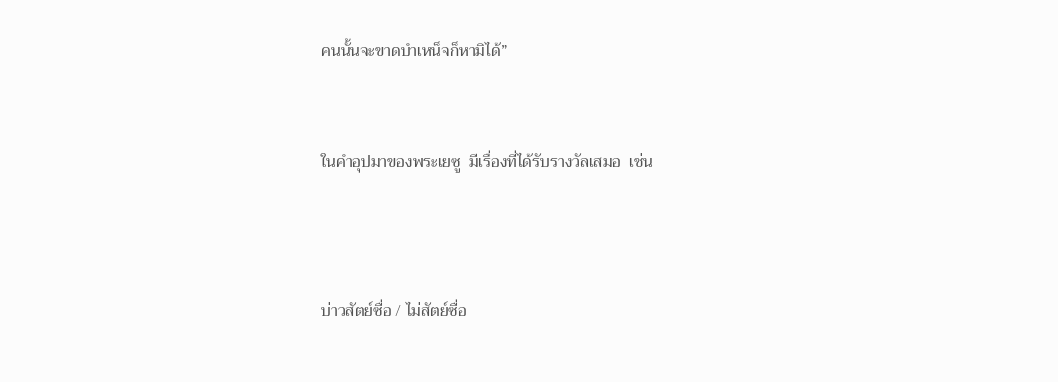คนนั้นจะขาดบำเหน็จก็หามิได้”


ในคำอุปมาของพระเยซู  มีเรื่องที่ได้รับรางวัลเสมอ  เช่น



บ่าวสัตย์ซื่อ / ไม่สัตย์ซื่อ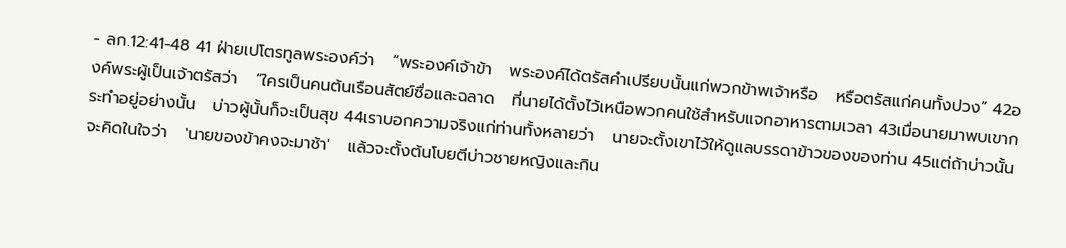- ลก.12:41-48 41 ฝ่ายเปโตรทูลพระองค์ว่า   “พระองค์เจ้าข้า   พระองค์ได้ตรัสคำเปรียบนั้นแก่พวกข้าพเจ้าหรือ   หรือตรัสแก่คนทั้งปวง” 42องค์พระผู้เป็นเจ้าตรัสว่า   “ใครเป็นคนต้นเรือนสัตย์ซื่อและฉลาด   ที่นายได้ตั้งไว้เหนือพวกคนใช้สำหรับแจกอาหารตามเวลา 43เมื่อนายมาพบเขากระทำอยู่อย่างนั้น   บ่าวผู้นั้นก็จะเป็นสุข 44เราบอกความจริงแก่ท่านทั้งหลายว่า   นายจะตั้งเขาไว้ให้ดูแลบรรดาข้าวของของท่าน 45แต่ถ้าบ่าวนั้นจะคิดในใจว่า   'นายของข้าคงจะมาช้า'   แล้วจะตั้งต้นโบยตีบ่าวชายหญิงและกิน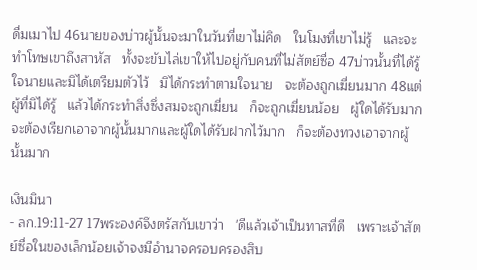ดื่มเมาไป 46นายของบ่าวผู้นั้นจะมาในวันที่เขาไม่คิด   ในโมงที่เขาไม่รู้   และจะทำโทษเขาถึงสาหัส   ทั้งจะขับไล่เขาให้ไปอยู่กับคนที่ไม่สัตย์ซื่อ 47บ่าวนั้นที่ได้รู้ใจนายและมิได้เตรียมตัวไว้   มิได้กระทำตามใจนาย   จะต้องถูกเฆี่ยนมาก 48แต่ผู้ที่มิได้รู้   แล้วได้กระทำสิ่งซึ่งสมจะถูกเฆี่ยน   ก็จะถูกเฆี่ยนน้อย   ผู้ใดได้รับมาก   จะต้องเรียกเอาจากผู้นั้นมากและผู้ใดได้รับฝากไว้มาก   ก็จะต้องทวงเอาจากผู้นั้นมาก

เงินมินา
- ลก.19:11-27 17พระองค์จึงตรัสกับเขาว่า   'ดีแล้วเจ้าเป็นทาสที่ดี   เพราะเจ้าสัตย์ซื่อในของเล็กน้อยเจ้าจงมีอำนาจครอบครองสิบ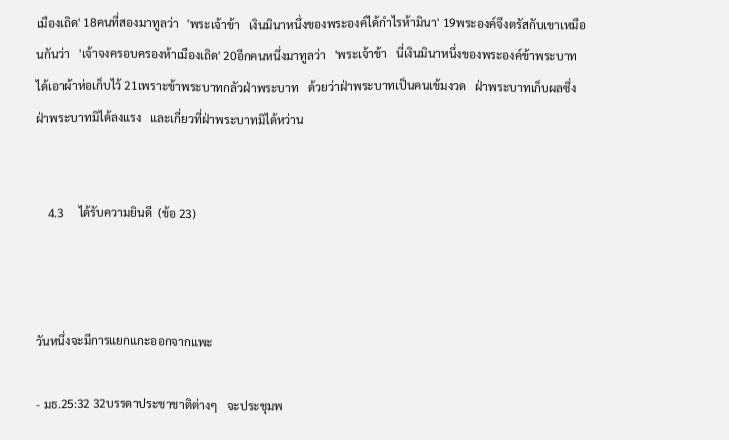เมืองเถิด' 18คนที่สองมาทูลว่า   'พระเจ้าข้า   เงินมินาหนึ่งของพระองค์ได้กำไรห้ามินา' 19พระองค์จึงตรัสกับเขาเหมือนกันว่า   'เจ้าจงครอบครองห้าเมืองเถิด' 20อีกคนหนึ่งมาทูลว่า   'พระเจ้าข้า   นี่เงินมินาหนึ่งของพระองค์ข้าพระบาทได้เอาผ้าห่อเก็บไว้ 21เพราะข้าพระบาทกลัวฝ่าพระบาท   ด้วยว่าฝ่าพระบาทเป็นคนเข้มงวด   ฝ่าพระบาทเก็บผลซึ่งฝ่าพระบาทมิได้ลงแรง   และเกี่ยวที่ฝ่าพระบาทมิได้หว่าน


    4.3     ได้รับความยินดี  (ข้อ 23)



วันหนึ่งจะมีการแยกแกะออกจากแพะ

- มธ.25:32 32บรรดาประชาชาติต่างๆ   จะประชุมพ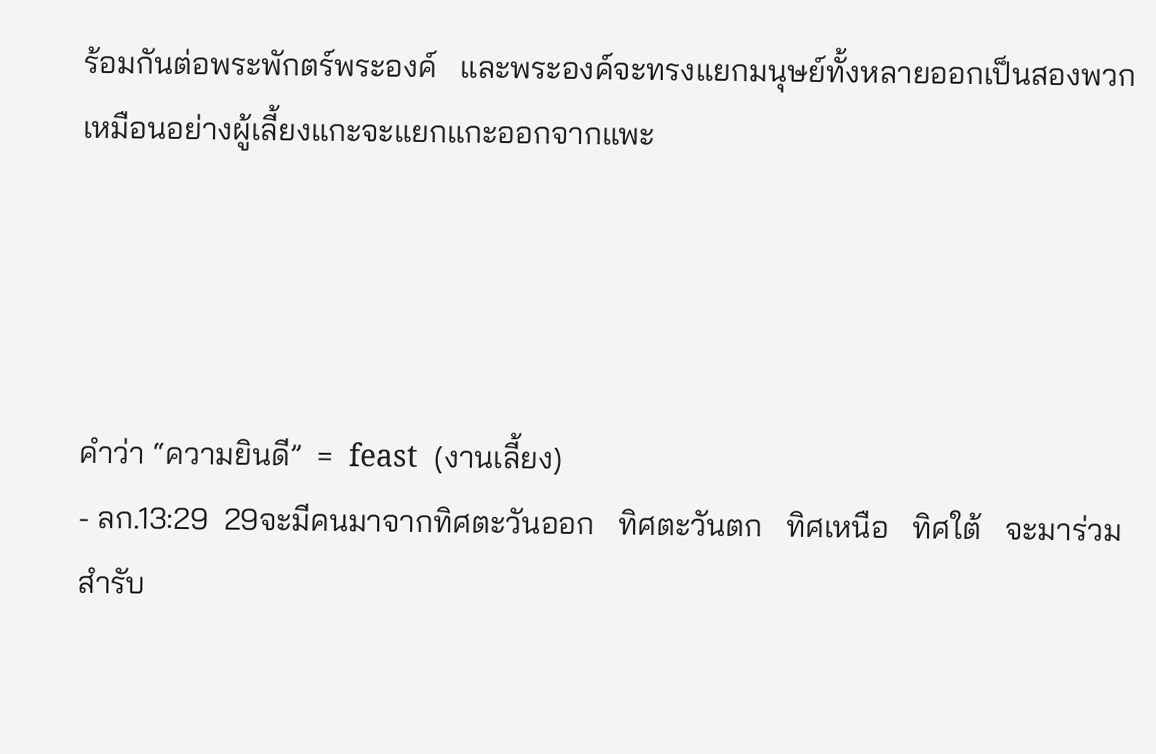ร้อมกันต่อพระพักตร์พระองค์   และพระองค์จะทรงแยกมนุษย์ทั้งหลายออกเป็นสองพวก   เหมือนอย่างผู้เลี้ยงแกะจะแยกแกะออกจากแพะ




คำว่า “ความยินดี”  =  feast  (งานเลี้ยง)
- ลก.13:29  29จะมีคนมาจากทิศตะวันออก   ทิศตะวันตก   ทิศเหนือ   ทิศใต้   จะมาร่วมสำรับ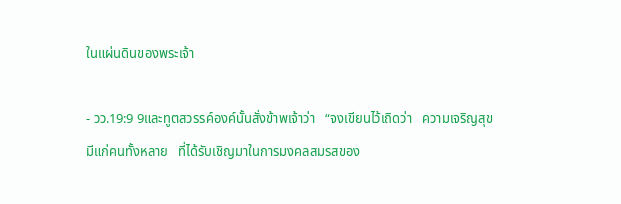ในแผ่นดินของพระเจ้า

- วว.19:9 9และทูตสวรรค์องค์นั้นสั่งข้าพเจ้าว่า   “จงเขียนไว้เถิดว่า   ความเจริญสุขมีแก่คนทั้งหลาย   ที่ได้รับเชิญมาในการมงคลสมรสของ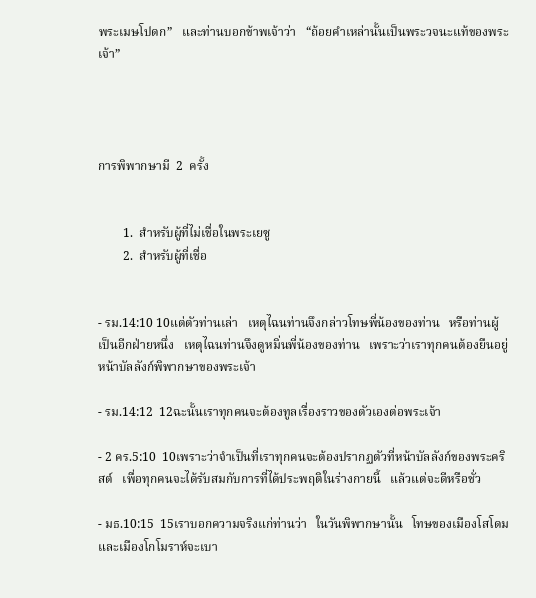พระเมษโปดก”   และท่านบอกข้าพเจ้าว่า   “ถ้อยคำเหล่านั้นเป็นพระวจนะแท้ของพระเจ้า”




การพิพากษามี  2  ครั้ง


        1.  สำหรับผู้ที่ไม่เชื่อในพระเยซู
        2.  สำหรับผู้ที่เชื่อ


- รม.14:10 10แต่ตัวท่านเล่า   เหตุไฉนท่านจึงกล่าวโทษพี่น้องของท่าน   หรือท่านผู้เป็นอีกฝ่ายหนึ่ง   เหตุไฉนท่านจึงดูหมิ่นพี่น้องของท่าน   เพราะว่าเราทุกคนต้องยืนอยู่หน้าบัลลังก์พิพากษาของพระเจ้า

- รม.14:12  12ฉะนั้นเราทุกคนจะต้องทูลเรื่องราวของตัวเองต่อพระเจ้า

- 2 คร.5:10  10เพราะว่าจำเป็นที่เราทุกคนจะต้องปรากฏตัวที่หน้าบัลลังก์ของพระคริสต์   เพื่อทุกคนจะได้รับสมกับการที่ได้ประพฤติในร่างกายนี้   แล้วแต่จะดีหรือชั่ว

- มธ.10:15  15เราบอกความจริงแก่ท่านว่า   ในวันพิพากษานั้น   โทษของเมืองโสโดม   และเมืองโกโมราห์จะเบา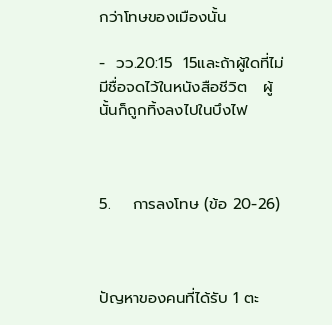กว่าโทษของเมืองนั้น

-  วว.20:15  15และถ้าผู้ใดที่ไม่มีชื่อจดไว้ในหนังสือชีวิต   ผู้นั้นก็ถูกทิ้งลงไปในบึงไฟ



5.    การลงโทษ (ข้อ 20-26)



ปัญหาของคนที่ได้รับ 1 ตะ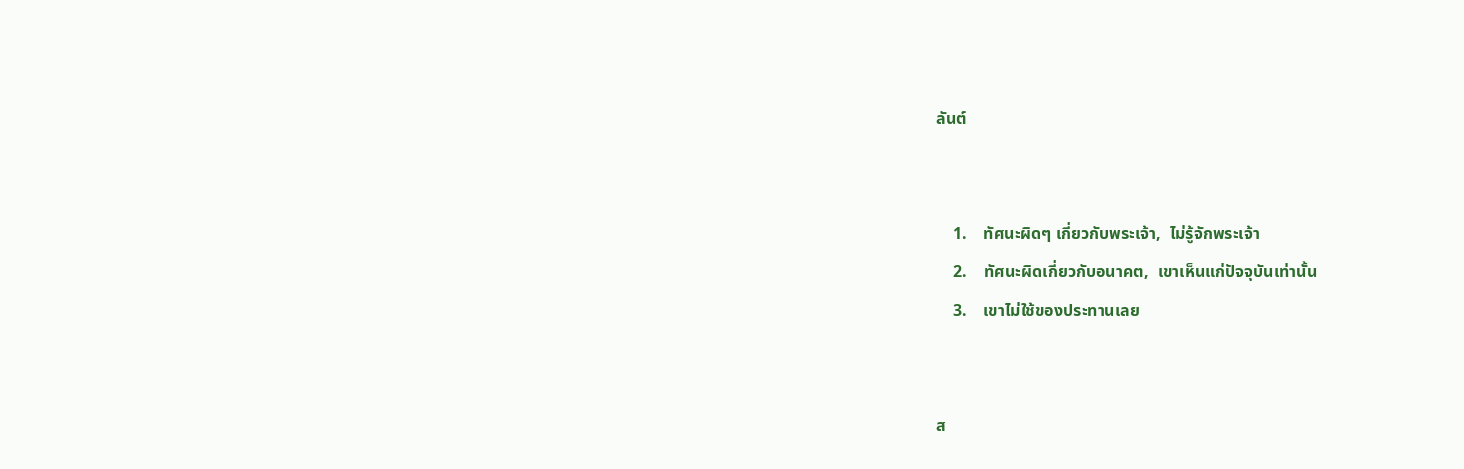ลันต์


    1.    ทัศนะผิดๆ เกี่ยวกับพระเจ้า,  ไม่รู้จักพระเจ้า
    2.    ทัศนะผิดเกี่ยวกับอนาคต,  เขาเห็นแก่ปัจจุบันเท่านั้น
    3.    เขาไม่ใช้ของประทานเลย


ส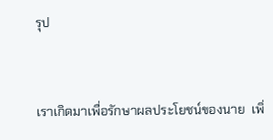รุป


เราเกิดมาเพื่อรักษาผลประโยชน์ของนาย  เพิ่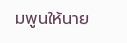มพูนให้นาย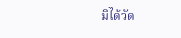มิได้วัด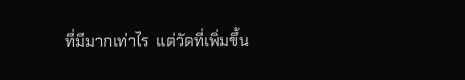ที่มีมากเท่าไร  แต่วัดที่เพิ่มขึ้น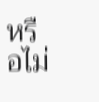หรือไม่